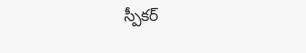స్పీకర్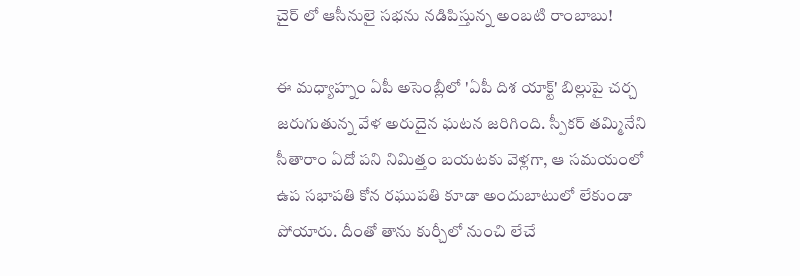చైర్ లో ఆసీనులై సభను నడిపిస్తున్న అంబటి రాంబాబు!

ఈ మధ్యాహ్నం ఏపీ అసెంబ్లీలో 'ఏపీ దిశ యాక్ట్' బిల్లుపై చర్చ జరుగుతున్న వేళ అరుదైన ఘటన జరిగింది. స్పీకర్ తమ్మినేని సీతారాం ఏదో పని నిమిత్తం బయటకు వెళ్లగా, ఆ సమయంలో ఉప సభాపతి కోన రఘుపతి కూడా అందుబాటులో లేకుండా పోయారు. దీంతో తాను కుర్చీలో నుంచి లేచే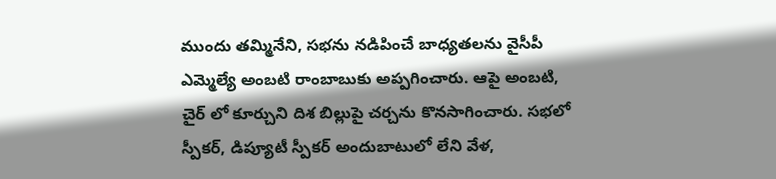ముందు తమ్మినేని, సభను నడిపించే బాధ్యతలను వైసీపీ ఎమ్మెల్యే అంబటి రాంబాబుకు అప్పగించారు. ఆపై అంబటి, చైర్ లో కూర్చుని దిశ బిల్లుపై చర్చను కొనసాగించారు. సభలో స్పీకర్, డిప్యూటీ స్పీకర్ అందుబాటులో లేని వేళ,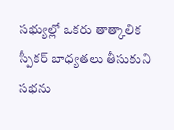సభ్యుల్లో ఒకరు తాత్కాలిక స్పీకర్ బాధ్యతలు తీసుకుని సభను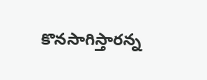కొనసాగిస్తారన్న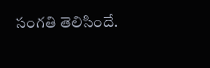సంగతి తెలిసిందే.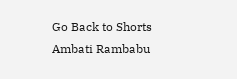Go Back to Shorts
Ambati Rambabu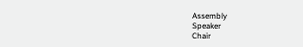Assembly
Speaker
Chair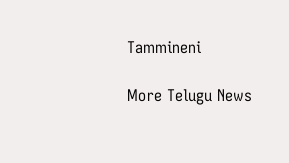Tammineni

More Telugu News